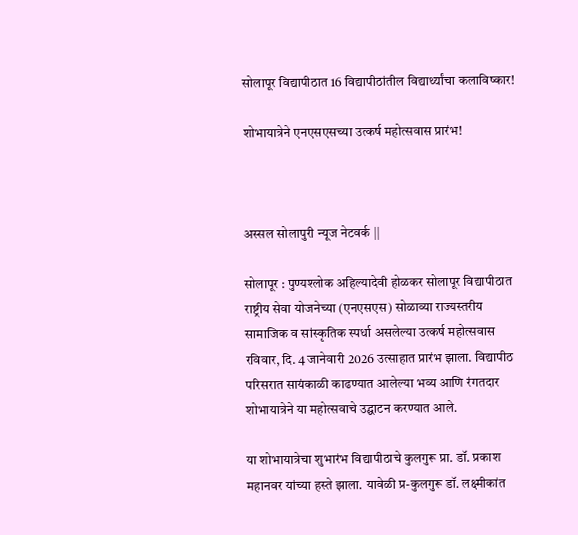सोलापूर विद्यापीठात 16 विद्यापीठांतील विद्यार्थ्यांचा कलाविष्कार!

शोभायात्रेने एनएसएसच्या उत्कर्ष महोत्सवास प्रारंभ!



अस्सल सोलापुरी न्यूज नेटवर्क ||

सोलापूर : पुण्यश्लोक अहिल्यादेवी होळकर सोलापूर विद्यापीठात राष्ट्रीय सेवा योजनेच्या (एनएसएस) सोळाव्या राज्यस्तरीय सामाजिक व सांस्कृतिक स्पर्धा असलेल्या उत्कर्ष महोत्सवास रविवार, दि. 4 जानेवारी 2026 उत्साहात प्रारंभ झाला. विद्यापीठ परिसरात सायंकाळी काढण्यात आलेल्या भव्य आणि रंगतदार शोभायात्रेने या महोत्सवाचे उद्घाटन करण्यात आले.

या शोभायात्रेचा शुभारंभ विद्यापीठाचे कुलगुरू प्रा. डॉ. प्रकाश महानवर यांच्या हस्ते झाला. यावेळी प्र-कुलगुरू डॉ. लक्ष्मीकांत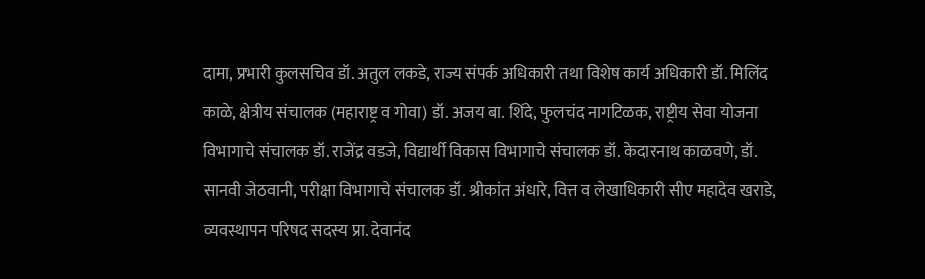दामा, प्रभारी कुलसचिव डॉ. अतुल लकडे, राज्य संपर्क अधिकारी तथा विशेष कार्य अधिकारी डॉ. मिलिंद काळे, क्षेत्रीय संचालक (महाराष्ट्र व गोवा) डॉ. अजय बा. शिंदे, फुलचंद नागटिळक, राष्ट्रीय सेवा योजना विभागाचे संचालक डॉ. राजेंद्र वडजे, विद्यार्थी विकास विभागाचे संचालक डॉ. केदारनाथ काळवणे, डॉ. सानवी जेठवानी, परीक्षा विभागाचे संचालक डॉ. श्रीकांत अंधारे, वित्त व लेखाधिकारी सीए महादेव खराडे, व्यवस्थापन परिषद सदस्य प्रा. देवानंद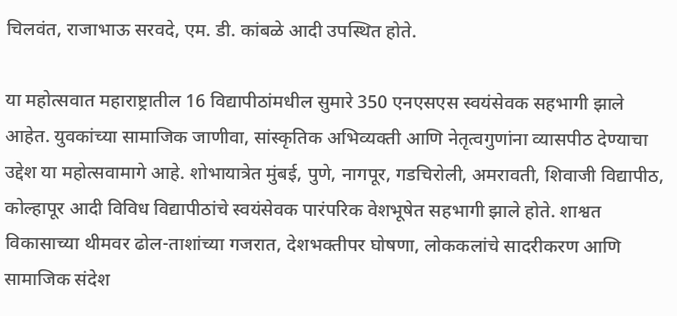चिलवंत, राजाभाऊ सरवदे, एम. डी. कांबळे आदी उपस्थित होते.

या महोत्सवात महाराष्ट्रातील 16 विद्यापीठांमधील सुमारे 350 एनएसएस स्वयंसेवक सहभागी झाले आहेत. युवकांच्या सामाजिक जाणीवा, सांस्कृतिक अभिव्यक्ती आणि नेतृत्वगुणांना व्यासपीठ देण्याचा उद्देश या महोत्सवामागे आहे. शोभायात्रेत मुंबई, पुणे, नागपूर, गडचिरोली, अमरावती, शिवाजी विद्यापीठ, कोल्हापूर आदी विविध विद्यापीठांचे स्वयंसेवक पारंपरिक वेशभूषेत सहभागी झाले होते. शाश्वत विकासाच्या थीमवर ढोल-ताशांच्या गजरात, देशभक्तीपर घोषणा, लोककलांचे सादरीकरण आणि सामाजिक संदेश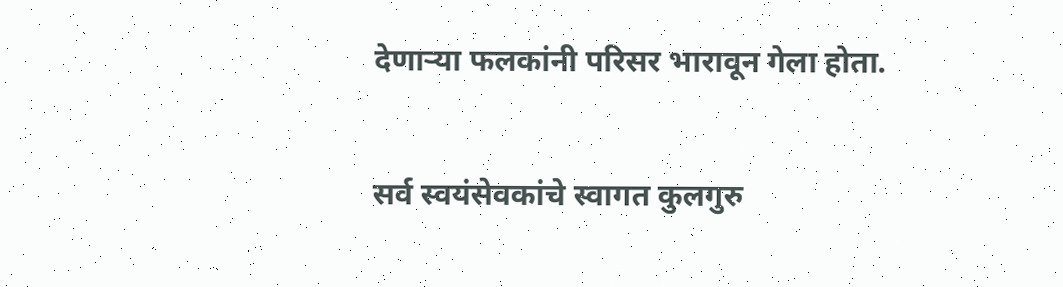देणाऱ्या फलकांनी परिसर भारावून गेला होता.

सर्व स्वयंसेवकांचे स्वागत कुलगुरु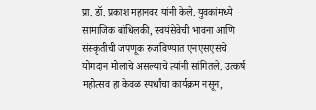प्रा. डॉ. प्रकाश महानवर यांनी केले. युवकांमध्ये सामाजिक बांधिलकी, स्वयंसेवेची भावना आणि संस्कृतीची जपणूक रुजविण्यात एनएसएसचे योगदान मोलाचे असल्याचे त्यांनी सांगितले. उत्कर्ष महोत्सव हा केवळ स्पर्धांचा कार्यक्रम नसून,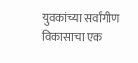युवकांच्या सर्वांगीण विकासाचा एक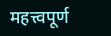महत्त्वपूर्ण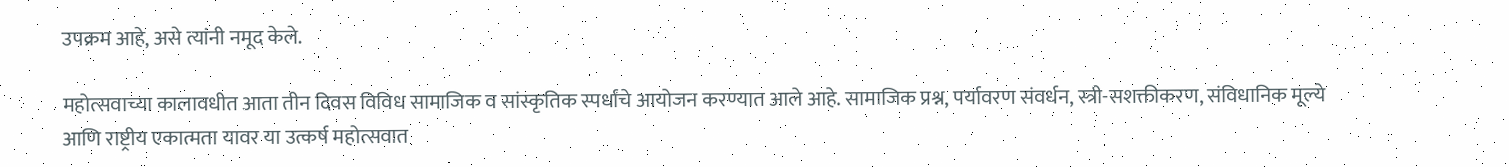उपक्रम आहे, असे त्यांनी नमूद केले.

महोत्सवाच्या कालावधीत आता तीन दिवस विविध सामाजिक व सांस्कृतिक स्पर्धांचे आयोजन करण्यात आले आहे. सामाजिक प्रश्न, पर्यावरण संवर्धन, स्त्री-सशक्तीकरण, संविधानिक मूल्ये आणि राष्ट्रीय एकात्मता यावर या उत्कर्ष महोत्सवात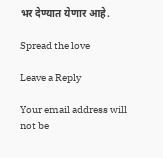भर देण्यात येणार आहे.

Spread the love

Leave a Reply

Your email address will not be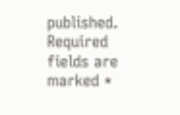published. Required fields are marked *